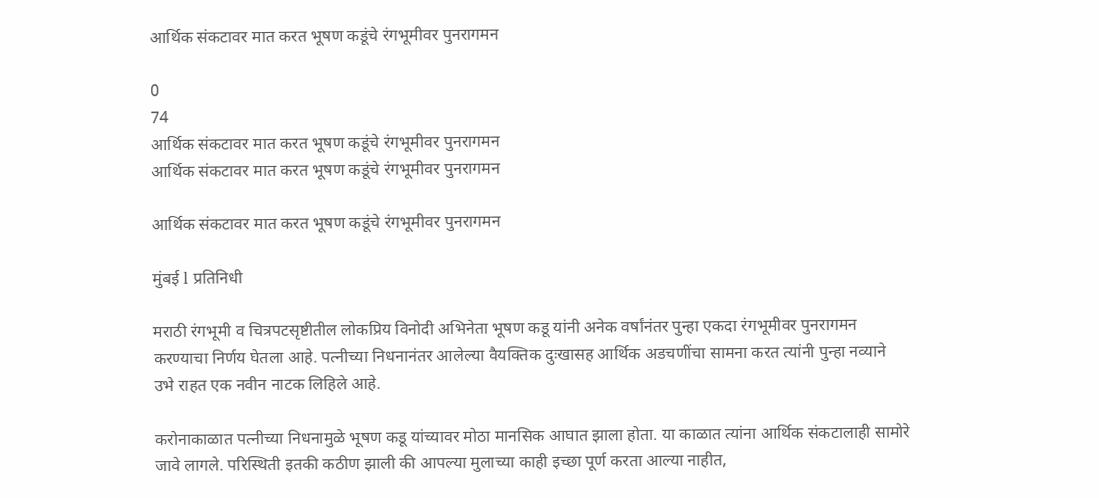आर्थिक संकटावर मात करत भूषण कडूंचे रंगभूमीवर पुनरागमन

0
74
आर्थिक संकटावर मात करत भूषण कडूंचे रंगभूमीवर पुनरागमन
आर्थिक संकटावर मात करत भूषण कडूंचे रंगभूमीवर पुनरागमन

आर्थिक संकटावर मात करत भूषण कडूंचे रंगभूमीवर पुनरागमन

मुंबई l प्रतिनिधी

मराठी रंगभूमी व चित्रपटसृष्टीतील लोकप्रिय विनोदी अभिनेता भूषण कडू यांनी अनेक वर्षांनंतर पुन्हा एकदा रंगभूमीवर पुनरागमन करण्याचा निर्णय घेतला आहे. पत्नीच्या निधनानंतर आलेल्या वैयक्तिक दुःखासह आर्थिक अडचणींचा सामना करत त्यांनी पुन्हा नव्याने उभे राहत एक नवीन नाटक लिहिले आहे.

करोनाकाळात पत्नीच्या निधनामुळे भूषण कडू यांच्यावर मोठा मानसिक आघात झाला होता. या काळात त्यांना आर्थिक संकटालाही सामोरे जावे लागले. परिस्थिती इतकी कठीण झाली की आपल्या मुलाच्या काही इच्छा पूर्ण करता आल्या नाहीत,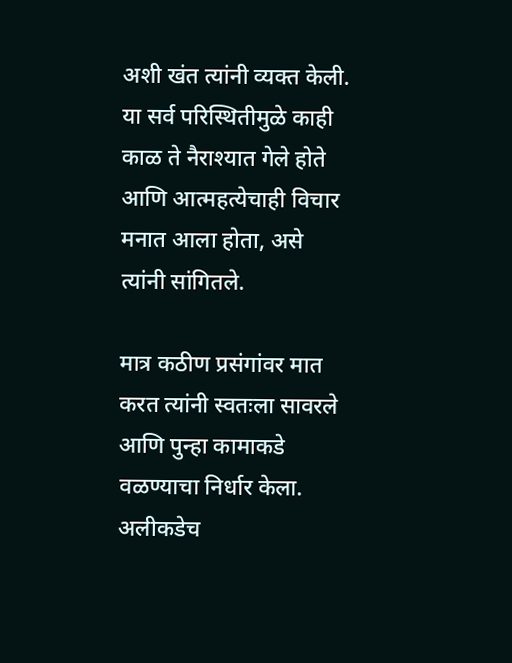अशी खंत त्यांनी व्यक्त केली. या सर्व परिस्थितीमुळे काही काळ ते नैराश्यात गेले होते आणि आत्महत्येचाही विचार मनात आला होता, असे त्यांनी सांगितले.

मात्र कठीण प्रसंगांवर मात करत त्यांनी स्वतःला सावरले आणि पुन्हा कामाकडे वळण्याचा निर्धार केला. अलीकडेच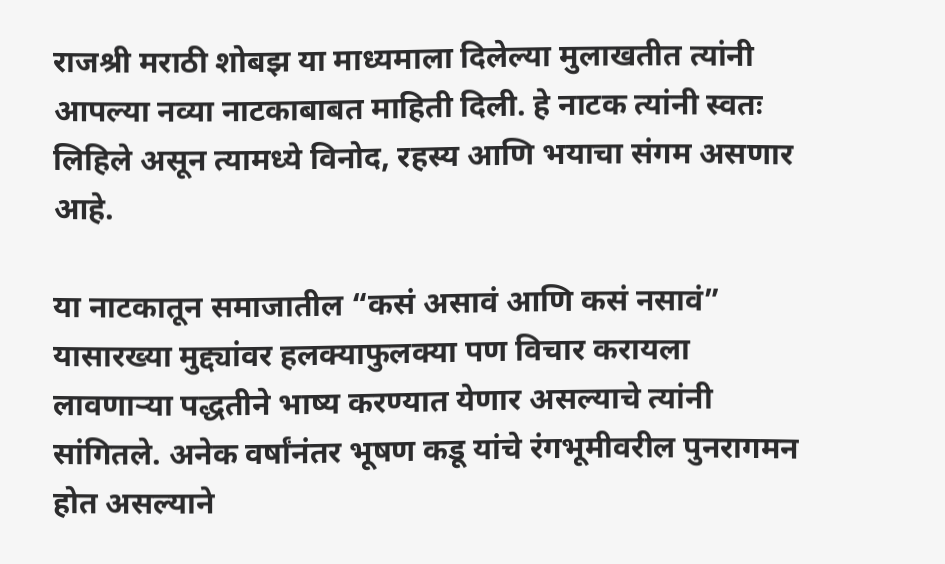राजश्री मराठी शोबझ या माध्यमाला दिलेल्या मुलाखतीत त्यांनी आपल्या नव्या नाटकाबाबत माहिती दिली. हे नाटक त्यांनी स्वतः लिहिले असून त्यामध्ये विनोद, रहस्य आणि भयाचा संगम असणार आहे.

या नाटकातून समाजातील “कसं असावं आणि कसं नसावं” यासारख्या मुद्द्यांवर हलक्याफुलक्या पण विचार करायला लावणाऱ्या पद्धतीने भाष्य करण्यात येणार असल्याचे त्यांनी सांगितले. अनेक वर्षांनंतर भूषण कडू यांचे रंगभूमीवरील पुनरागमन होत असल्याने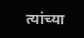त्यांच्या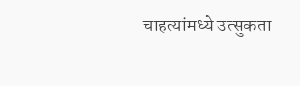चाहत्यांमध्ये उत्सुकता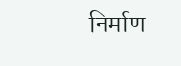निर्माण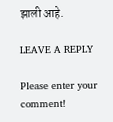झाली आहे.

LEAVE A REPLY

Please enter your comment!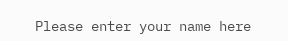Please enter your name here